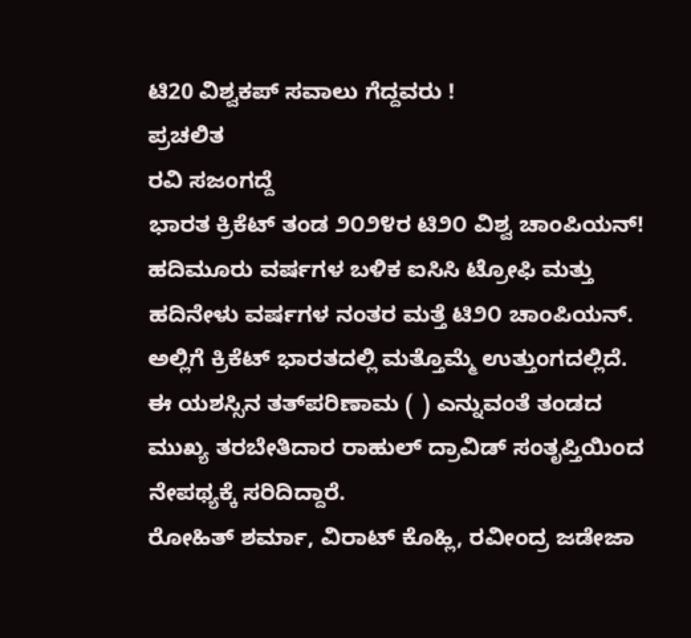ಟಿ20 ವಿಶ್ವಕಪ್ ಸವಾಲು ಗೆದ್ದವರು !
ಪ್ರಚಲಿತ
ರವಿ ಸಜಂಗದ್ದೆ
ಭಾರತ ಕ್ರಿಕೆಟ್ ತಂಡ ೨೦೨೪ರ ಟಿ೨೦ ವಿಶ್ವ ಚಾಂಪಿಯನ್! ಹದಿಮೂರು ವರ್ಷಗಳ ಬಳಿಕ ಐಸಿಸಿ ಟ್ರೋಫಿ ಮತ್ತು ಹದಿನೇಳು ವರ್ಷಗಳ ನಂತರ ಮತ್ತೆ ಟಿ೨೦ ಚಾಂಪಿಯನ್. ಅಲ್ಲಿಗೆ ಕ್ರಿಕೆಟ್ ಭಾರತದಲ್ಲಿ ಮತ್ತೊಮ್ಮೆ ಉತ್ತುಂಗದಲ್ಲಿದೆ. ಈ ಯಶಸ್ಸಿನ ತತ್‌ಪರಿಣಾಮ ( ) ಎನ್ನುವಂತೆ ತಂಡದ ಮುಖ್ಯ ತರಬೇತಿದಾರ ರಾಹುಲ್ ದ್ರಾವಿಡ್ ಸಂತೃಪ್ತಿಯಿಂದ ನೇಪಥ್ಯಕ್ಕೆ ಸರಿದಿದ್ದಾರೆ.
ರೋಹಿತ್ ಶರ್ಮಾ, ವಿರಾಟ್ ಕೊಹ್ಲಿ, ರವೀಂದ್ರ ಜಡೇಜಾ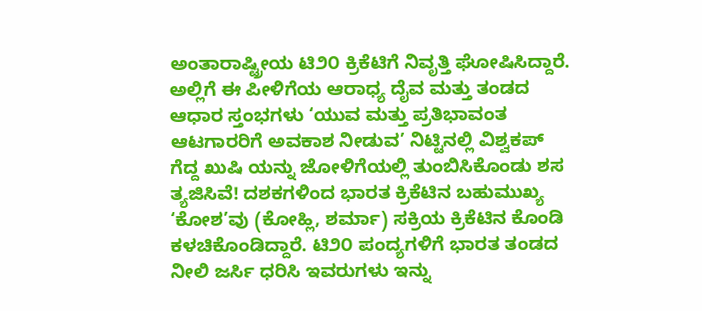ಅಂತಾರಾಷ್ಟ್ರೀಯ ಟಿ೨೦ ಕ್ರಿಕೆಟಿಗೆ ನಿವೃತ್ತಿ ಘೋಷಿಸಿದ್ದಾರೆ. ಅಲ್ಲಿಗೆ ಈ ಪೀಳಿಗೆಯ ಆರಾಧ್ಯ ದೈವ ಮತ್ತು ತಂಡದ ಆಧಾರ ಸ್ತಂಭಗಳು ‘ಯುವ ಮತ್ತು ಪ್ರತಿಭಾವಂತ ಆಟಗಾರರಿಗೆ ಅವಕಾಶ ನೀಡುವ’ ನಿಟ್ಟಿನಲ್ಲಿ ವಿಶ್ವಕಪ್ ಗೆದ್ದ ಖುಷಿ ಯನ್ನು ಜೋಳಿಗೆಯಲ್ಲಿ ತುಂಬಿಸಿಕೊಂಡು ಶಸ ತ್ಯಜಿಸಿವೆ! ದಶಕಗಳಿಂದ ಭಾರತ ಕ್ರಿಕೆಟಿನ ಬಹುಮುಖ್ಯ ‘ಕೋಶ’ವು (ಕೋಹ್ಲಿ, ಶರ್ಮಾ) ಸಕ್ರಿಯ ಕ್ರಿಕೆಟಿನ ಕೊಂಡಿ ಕಳಚಿಕೊಂಡಿದ್ದಾರೆ. ಟಿ೨೦ ಪಂದ್ಯಗಳಿಗೆ ಭಾರತ ತಂಡದ ನೀಲಿ ಜರ್ಸಿ ಧರಿಸಿ ಇವರುಗಳು ಇನ್ನು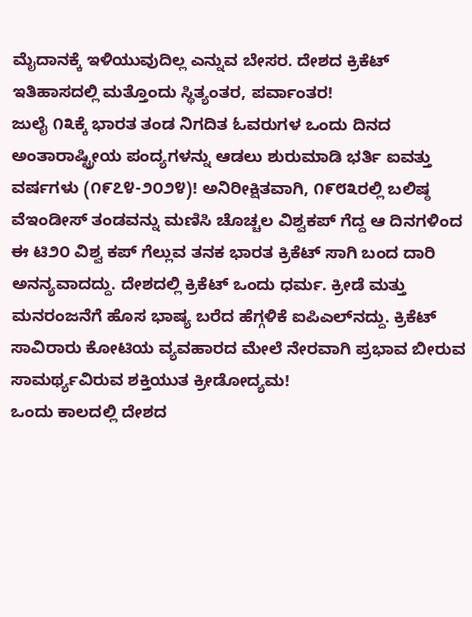ಮೈದಾನಕ್ಕೆ ಇಳಿಯುವುದಿಲ್ಲ ಎನ್ನುವ ಬೇಸರ. ದೇಶದ ಕ್ರಿಕೆಟ್ ಇತಿಹಾಸದಲ್ಲಿ ಮತ್ತೊಂದು ಸ್ಥಿತ್ಯಂತರ, ಪರ್ವಾಂತರ!
ಜುಲೈ ೧೩ಕ್ಕೆ ಭಾರತ ತಂಡ ನಿಗದಿತ ಓವರುಗಳ ಒಂದು ದಿನದ ಅಂತಾರಾಷ್ಟ್ರೀಯ ಪಂದ್ಯಗಳನ್ನು ಆಡಲು ಶುರುಮಾಡಿ ಭರ್ತಿ ಐವತ್ತು ವರ್ಷಗಳು (೧೯೭೪-೨೦೨೪)! ಅನಿರೀಕ್ಷಿತವಾಗಿ, ೧೯೮೩ರಲ್ಲಿ ಬಲಿಷ್ಠ ವೆಇಂಡೀಸ್ ತಂಡವನ್ನು ಮಣಿಸಿ ಚೊಚ್ಚಲ ವಿಶ್ವಕಪ್ ಗೆದ್ದ ಆ ದಿನಗಳಿಂದ ಈ ಟಿ೨೦ ವಿಶ್ವ ಕಪ್ ಗೆಲ್ಲುವ ತನಕ ಭಾರತ ಕ್ರಿಕೆಟ್ ಸಾಗಿ ಬಂದ ದಾರಿ ಅನನ್ಯವಾದದ್ದು. ದೇಶದಲ್ಲಿ ಕ್ರಿಕೆಟ್ ಒಂದು ಧರ್ಮ. ಕ್ರೀಡೆ ಮತ್ತು ಮನರಂಜನೆಗೆ ಹೊಸ ಭಾಷ್ಯ ಬರೆದ ಹೆಗ್ಗಳಿಕೆ ಐಪಿಎಲ್‌ನದ್ದು. ಕ್ರಿಕೆಟ್ ಸಾವಿರಾರು ಕೋಟಿಯ ವ್ಯವಹಾರದ ಮೇಲೆ ನೇರವಾಗಿ ಪ್ರಭಾವ ಬೀರುವ ಸಾಮರ್ಥ್ಯವಿರುವ ಶಕ್ತಿಯುತ ಕ್ರೀಡೋದ್ಯಮ!
ಒಂದು ಕಾಲದಲ್ಲಿ ದೇಶದ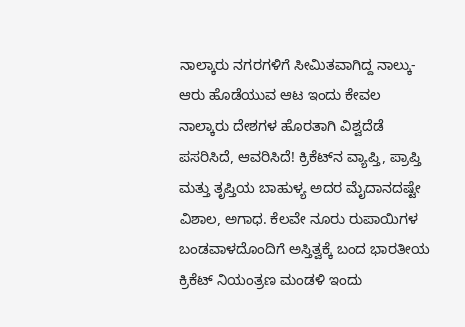ನಾಲ್ಕಾರು ನಗರಗಳಿಗೆ ಸೀಮಿತವಾಗಿದ್ದ ನಾಲ್ಕು-ಆರು ಹೊಡೆಯುವ ಆಟ ಇಂದು ಕೇವಲ ನಾಲ್ಕಾರು ದೇಶಗಳ ಹೊರತಾಗಿ ವಿಶ್ವದೆಡೆ ಪಸರಿಸಿದೆ, ಆವರಿಸಿದೆ! ಕ್ರಿಕೆಟ್‌ನ ವ್ಯಾಪ್ತಿ, ಪ್ರಾಪ್ತಿ ಮತ್ತು ತೃಪ್ತಿಯ ಬಾಹುಳ್ಯ ಅದರ ಮೈದಾನದಷ್ಟೇ ವಿಶಾಲ, ಅಗಾಧ. ಕೆಲವೇ ನೂರು ರುಪಾಯಿಗಳ ಬಂಡವಾಳದೊಂದಿಗೆ ಅಸ್ತಿತ್ವಕ್ಕೆ ಬಂದ ಭಾರತೀಯ ಕ್ರಿಕೆಟ್ ನಿಯಂತ್ರಣ ಮಂಡಳಿ ಇಂದು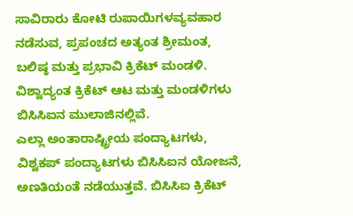ಸಾವಿರಾರು ಕೋಟಿ ರುಪಾಯಿಗಳವ್ಯವಹಾರ ನಡೆಸುವ, ಪ್ರಪಂಚದ ಅತ್ಯಂತ ಶ್ರೀಮಂತ, ಬಲಿಷ್ಠ ಮತ್ತು ಪ್ರಭಾವಿ ಕ್ರಿಕೆಟ್ ಮಂಡಳಿ. ವಿಶ್ವಾದ್ಯಂತ ಕ್ರಿಕೆಟ್ ಆಟ ಮತ್ತು ಮಂಡಳಿಗಳು ಬಿಸಿಸಿಐನ ಮುಲಾಜಿನಲ್ಲಿವೆ.
ಎಲ್ಲಾ ಅಂತಾರಾಷ್ಟ್ರೀಯ ಪಂದ್ಯಾಟಗಳು, ವಿಶ್ವಕಪ್ ಪಂದ್ಯಾಟಗಳು ಬಿಸಿಸಿಐನ ಯೋಜನೆ, ಅಣತಿಯಂತೆ ನಡೆಯುತ್ತವೆ. ಬಿಸಿಸಿಐ ಕ್ರಿಕೆಟ್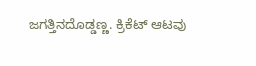ಜಗತ್ತಿನದೊಡ್ಡಣ್ಣ. ಕ್ರಿಕೆಟ್ ಆಟವು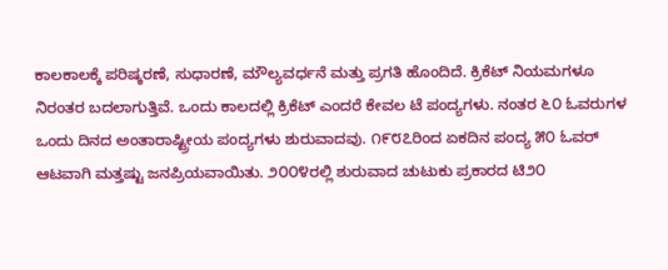ಕಾಲಕಾಲಕ್ಕೆ ಪರಿಷ್ಕರಣೆ, ಸುಧಾರಣೆ, ಮೌಲ್ಯವರ್ಧನೆ ಮತ್ತು ಪ್ರಗತಿ ಹೊಂದಿದೆ. ಕ್ರಿಕೆಟ್ ನಿಯಮಗಳೂ ನಿರಂತರ ಬದಲಾಗುತ್ತಿವೆ. ಒಂದು ಕಾಲದಲ್ಲಿ ಕ್ರಿಕೆಟ್ ಎಂದರೆ ಕೇವಲ ಟೆ ಪಂದ್ಯಗಳು. ನಂತರ ೬೦ ಓವರುಗಳ ಒಂದು ದಿನದ ಅಂತಾರಾಷ್ಟ್ರೀಯ ಪಂದ್ಯಗಳು ಶುರುವಾದವು. ೧೯೮೭ರಿಂದ ಏಕದಿನ ಪಂದ್ಯ ೫೦ ಓವರ್ ಆಟವಾಗಿ ಮತ್ತಷ್ಟು ಜನಪ್ರಿಯವಾಯಿತು. ೨೦೦೪ರಲ್ಲಿ ಶುರುವಾದ ಚುಟುಕು ಪ್ರಕಾರದ ಟಿ೨೦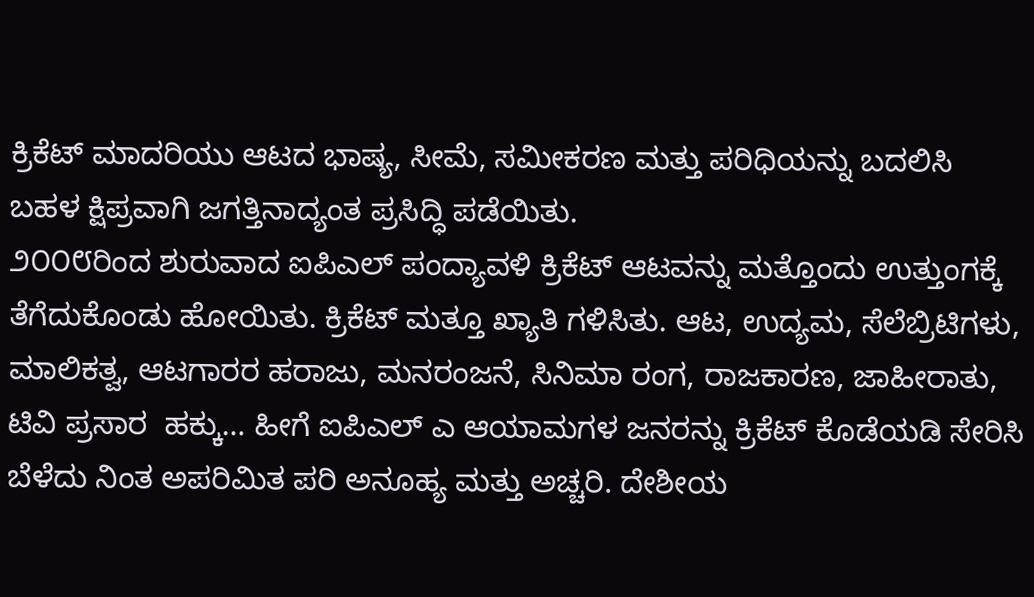ಕ್ರಿಕೆಟ್ ಮಾದರಿಯು ಆಟದ ಭಾಷ್ಯ, ಸೀಮೆ, ಸಮೀಕರಣ ಮತ್ತು ಪರಿಧಿಯನ್ನು ಬದಲಿಸಿ ಬಹಳ ಕ್ಷಿಪ್ರವಾಗಿ ಜಗತ್ತಿನಾದ್ಯಂತ ಪ್ರಸಿದ್ಧಿ ಪಡೆಯಿತು.
೨೦೦೮ರಿಂದ ಶುರುವಾದ ಐಪಿಎಲ್ ಪಂದ್ಯಾವಳಿ ಕ್ರಿಕೆಟ್ ಆಟವನ್ನು ಮತ್ತೊಂದು ಉತ್ತುಂಗಕ್ಕೆ ತೆಗೆದುಕೊಂಡು ಹೋಯಿತು. ಕ್ರಿಕೆಟ್ ಮತ್ತೂ ಖ್ಯಾತಿ ಗಳಿಸಿತು. ಆಟ, ಉದ್ಯಮ, ಸೆಲೆಬ್ರಿಟಿಗಳು, ಮಾಲಿಕತ್ವ, ಆಟಗಾರರ ಹರಾಜು, ಮನರಂಜನೆ, ಸಿನಿಮಾ ರಂಗ, ರಾಜಕಾರಣ, ಜಾಹೀರಾತು, ಟಿವಿ ಪ್ರಸಾರ  ಹಕ್ಕು… ಹೀಗೆ ಐಪಿಎಲ್ ಎ ಆಯಾಮಗಳ ಜನರನ್ನು ಕ್ರಿಕೆಟ್ ಕೊಡೆಯಡಿ ಸೇರಿಸಿ ಬೆಳೆದು ನಿಂತ ಅಪರಿಮಿತ ಪರಿ ಅನೂಹ್ಯ ಮತ್ತು ಅಚ್ಚರಿ. ದೇಶೀಯ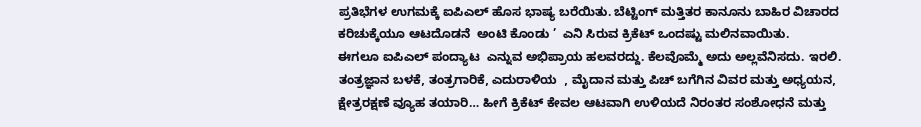ಪ್ರತಿಭೆಗಳ ಉಗಮಕ್ಕೆ ಐಪಿಎಲ್ ಹೊಸ ಭಾಷ್ಯ ಬರೆಯಿತು. ಬೆಟ್ಟಿಂಗ್ ಮತ್ತಿತರ ಕಾನೂನು ಬಾಹಿರ ವಿಚಾರದ ಕರಿಚುಕ್ಕೆಯೂ ಆಟದೊಡನೆ  ಅಂಟಿ ಕೊಂಡು ’  ಎನಿ ಸಿರುವ ಕ್ರಿಕೆಟ್ ಒಂದಷ್ಟು ಮಲಿನವಾಯಿತು.
ಈಗಲೂ ಐಪಿಎಲ್ ಪಂದ್ಯಾಟ  ಎನ್ನುವ ಅಭಿಪ್ರಾಯ ಹಲವರದ್ದು. ಕೆಲವೊಮ್ಮೆ ಅದು ಅಲ್ಲವೆನಿಸದು. ಇರಲಿ. ತಂತ್ರಜ್ಞಾನ ಬಳಕೆ, ತಂತ್ರಗಾರಿಕೆ, ಎದುರಾಳಿಯ  , ಮೈದಾನ ಮತ್ತು ಪಿಚ್ ಬಗೆಗಿನ ವಿವರ ಮತ್ತು ಅಧ್ಯಯನ, ಕ್ಷೇತ್ರರಕ್ಷಣೆ ವ್ಯೂಹ ತಯಾರಿ… ಹೀಗೆ ಕ್ರಿಕೆಟ್ ಕೇವಲ ಆಟವಾಗಿ ಉಳಿಯದೆ ನಿರಂತರ ಸಂಶೋಧನೆ ಮತ್ತು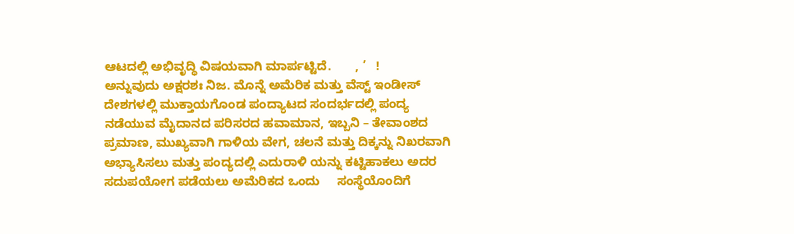ಆಟದಲ್ಲಿ ಅಭಿವೃದ್ಧಿ ವಿಷಯವಾಗಿ ಮಾರ್ಪಟ್ಟಿದೆ.       , ’   !
ಅನ್ನುವುದು ಅಕ್ಷರಶಃ ನಿಜ. ಮೊನ್ನೆ ಅಮೆರಿಕ ಮತ್ತು ವೆಸ್ಟ್ ಇಂಡೀಸ್ ದೇಶಗಳಲ್ಲಿ ಮುಕ್ತಾಯಗೊಂಡ ಪಂದ್ಯಾಟದ ಸಂದರ್ಭದಲ್ಲಿ ಪಂದ್ಯ ನಡೆಯುವ ಮೈದಾನದ ಪರಿಸರದ ಹವಾಮಾನ, ಇಬ್ಬನಿ – ತೇವಾಂಶದ ಪ್ರಮಾಣ, ಮುಖ್ಯವಾಗಿ ಗಾಳಿಯ ವೇಗ, ಚಲನೆ ಮತ್ತು ದಿಕ್ಕನ್ನು ನಿಖರವಾಗಿ ಅಭ್ಯಾಸಿಸಲು ಮತ್ತು ಪಂದ್ಯದಲ್ಲಿ ಎದುರಾಳಿ ಯನ್ನು ಕಟ್ಟಿಹಾಕಲು ಅದರ ಸದುಪಯೋಗ ಪಡೆಯಲು ಅಮೆರಿಕದ ಒಂದು     ಸಂಸ್ಥೆಯೊಂದಿಗೆ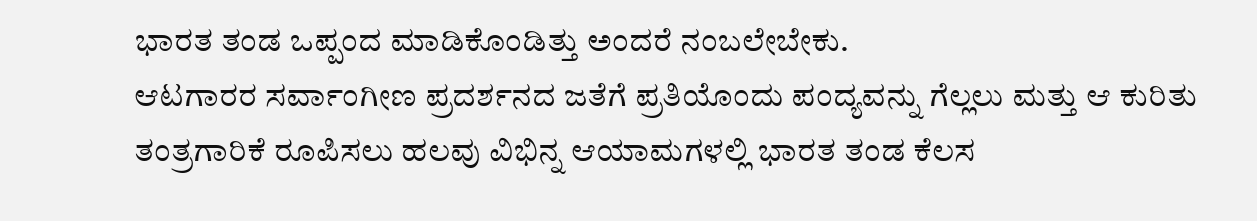ಭಾರತ ತಂಡ ಒಪ್ಪಂದ ಮಾಡಿಕೊಂಡಿತ್ತು ಅಂದರೆ ನಂಬಲೇಬೇಕು.
ಆಟಗಾರರ ಸರ್ವಾಂಗೀಣ ಪ್ರದರ್ಶನದ ಜತೆಗೆ ಪ್ರತಿಯೊಂದು ಪಂದ್ಯವನ್ನು ಗೆಲ್ಲಲು ಮತ್ತು ಆ ಕುರಿತು ತಂತ್ರಗಾರಿಕೆ ರೂಪಿಸಲು ಹಲವು ವಿಭಿನ್ನ ಆಯಾಮಗಳಲ್ಲಿ ಭಾರತ ತಂಡ ಕೆಲಸ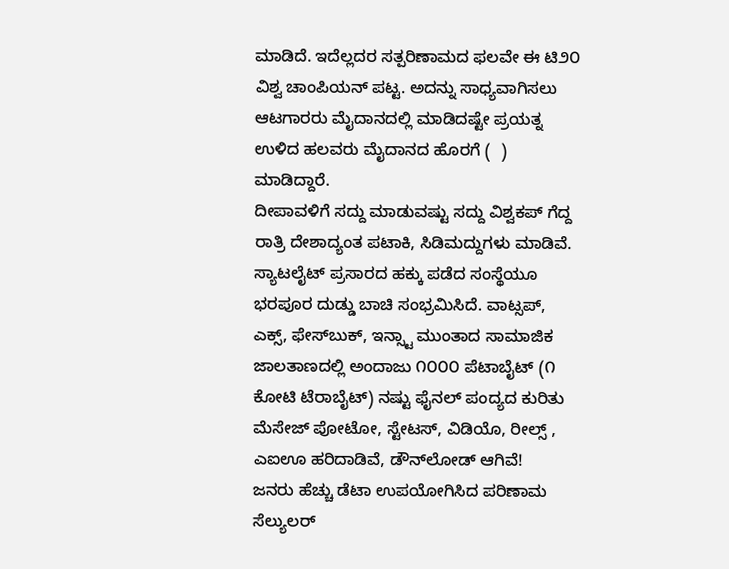ಮಾಡಿದೆ. ಇದೆಲ್ಲದರ ಸತ್ಪರಿಣಾಮದ ಫಲವೇ ಈ ಟಿ೨೦ ವಿಶ್ವ ಚಾಂಪಿಯನ್ ಪಟ್ಟ. ಅದನ್ನು ಸಾಧ್ಯವಾಗಿಸಲು ಆಟಗಾರರು ಮೈದಾನದಲ್ಲಿ ಮಾಡಿದಷ್ಟೇ ಪ್ರಯತ್ನ ಉಳಿದ ಹಲವರು ಮೈದಾನದ ಹೊರಗೆ (  ) ಮಾಡಿದ್ದಾರೆ.
ದೀಪಾವಳಿಗೆ ಸದ್ದು ಮಾಡುವಷ್ಟು ಸದ್ದು ವಿಶ್ವಕಪ್ ಗೆದ್ದ ರಾತ್ರಿ ದೇಶಾದ್ಯಂತ ಪಟಾಕಿ, ಸಿಡಿಮದ್ದುಗಳು ಮಾಡಿವೆ. ಸ್ಯಾಟಲೈಟ್ ಪ್ರಸಾರದ ಹಕ್ಕು ಪಡೆದ ಸಂಸ್ಥೆಯೂ ಭರಪೂರ ದುಡ್ಡು ಬಾಚಿ ಸಂಭ್ರಮಿಸಿದೆ. ವಾಟ್ಸಪ್, ಎಕ್ಸ್, ಫೇಸ್‌ಬುಕ್, ಇನ್ಸ್ಟಾ ಮುಂತಾದ ಸಾಮಾಜಿಕ ಜಾಲತಾಣದಲ್ಲಿ ಅಂದಾಜು ೧೦೦೦ ಪೆಟಾಬೈಟ್ (೧ ಕೋಟಿ ಟೆರಾಬೈಟ್) ನಷ್ಟು ಫೈನಲ್ ಪಂದ್ಯದ ಕುರಿತು ಮೆಸೇಜ್ ಪೋಟೋ, ಸ್ಟೇಟಸ್, ವಿಡಿಯೊ, ರೀಲ್ಸ್ , ಎಐಊ ಹರಿದಾಡಿವೆ, ಡೌನ್‌ಲೋಡ್ ಆಗಿವೆ!
ಜನರು ಹೆಚ್ಚು ಡೆಟಾ ಉಪಯೋಗಿಸಿದ ಪರಿಣಾಮ ಸೆಲ್ಯುಲರ್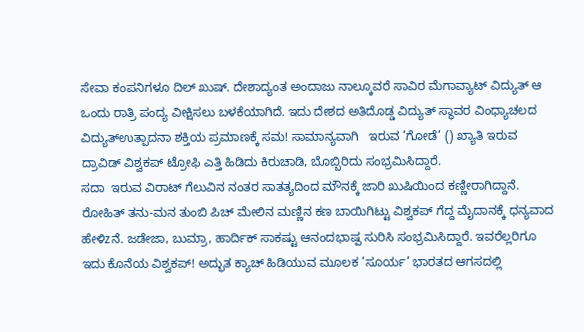ಸೇವಾ ಕಂಪನಿಗಳೂ ದಿಲ್ ಖುಷ್. ದೇಶಾದ್ಯಂತ ಅಂದಾಜು ನಾಲ್ಕೂವರೆ ಸಾವಿರ ಮೆಗಾವ್ಯಾಟ್ ವಿದ್ಯುತ್ ಆ ಒಂದು ರಾತ್ರಿ ಪಂದ್ಯ ವೀಕ್ಷಿಸಲು ಬಳಕೆಯಾಗಿದೆ. ಇದು ದೇಶದ ಅತಿದೊಡ್ಡ ವಿದ್ಯುತ್ ಸ್ಥಾವರ ವಿಂಧ್ಯಾಚಲದ ವಿದ್ಯುತ್ಉತ್ಪಾದನಾ ಶಕ್ತಿಯ ಪ್ರಮಾಣಕ್ಕೆ ಸಮ! ಸಾಮಾನ್ಯವಾಗಿ   ಇರುವ ’ಗೋಡೆ’ () ಖ್ಯಾತಿ ಇರುವ ದ್ರಾವಿಡ್ ವಿಶ್ವಕಪ್ ಟ್ರೋಫಿ ಎತ್ತಿ ಹಿಡಿದು ಕಿರುಚಾಡಿ, ಬೊಬ್ಬಿರಿದು ಸಂಭ್ರಮಿಸಿದ್ದಾರೆ.
ಸದಾ  ಇರುವ ವಿರಾಟ್ ಗೆಲುವಿನ ನಂತರ ಸಾತತ್ಯದಿಂದ ಮೌನಕ್ಕೆ ಜಾರಿ ಖುಷಿಯಿಂದ ಕಣ್ಣೀರಾಗಿದ್ದಾನೆ. ರೋಹಿತ್ ತನು-ಮನ ತುಂಬಿ ಪಿಚ್ ಮೇಲಿನ ಮಣ್ಣಿನ ಕಣ ಬಾಯಿಗಿಟ್ಟು ವಿಶ್ವಕಪ್ ಗೆದ್ದ ಮೈದಾನಕ್ಕೆ ಧನ್ಯವಾದ ಹೇಳಿzನೆ. ಜಡೇಜಾ, ಬುಮ್ರಾ, ಹಾರ್ದಿಕ್ ಸಾಕಷ್ಟು ಆನಂದಭಾಷ್ಪ ಸುರಿಸಿ ಸಂಭ್ರಮಿಸಿದ್ದಾರೆ. ಇವರೆಲ್ಲರಿಗೂ ಇದು ಕೊನೆಯ ವಿಶ್ವಕಪ್! ಅದ್ಭುತ ಕ್ಯಾಚ್ ಹಿಡಿಯುವ ಮೂಲಕ ’ಸೂರ್ಯ’ ಭಾರತದ ಆಗಸದಲ್ಲಿ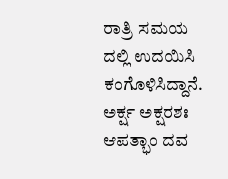ರಾತ್ರಿ ಸಮಯ ದಲ್ಲಿ ಉದಯಿಸಿ ಕಂಗೊಳಿಸಿದ್ದಾನೆ.
ಅರ್ಕ್ಷ ಅಕ್ಷರಶಃ ಆಪತ್ಭಾಂ ದವ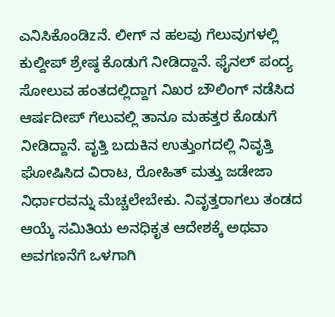ಎನಿಸಿಕೊಂಡಿzನೆ. ಲೀಗ್ ನ ಹಲವು ಗೆಲುವುಗಳಲ್ಲಿ ಕುಲ್ದೀಪ್ ಶ್ರೇಷ್ಠ ಕೊಡುಗೆ ನೀಡಿದ್ದಾನೆ. ಫೈನಲ್ ಪಂದ್ಯ ಸೋಲುವ ಹಂತದಲ್ಲಿದ್ದಾಗ ನಿಖರ ಬೌಲಿಂಗ್ ನಡೆಸಿದ ಆರ್ಷದೀಪ್ ಗೆಲುವಲ್ಲಿ ತಾನೂ ಮಹತ್ತರ ಕೊಡುಗೆ ನೀಡಿದ್ದಾನೆ. ವೃತ್ತಿ ಬದುಕಿನ ಉತ್ತುಂಗದಲ್ಲಿ ನಿವೃತ್ತಿ ಘೋಷಿಸಿದ ವಿರಾಟ, ರೋಹಿತ್ ಮತ್ತು ಜಡೇಜಾ ನಿರ್ಧಾರವನ್ನು ಮೆಚ್ಚಲೇಬೇಕು. ನಿವೃತ್ತರಾಗಲು ತಂಡದ ಆಯ್ಕೆ ಸಮಿತಿಯ ಅನಧಿಕೃತ ಆದೇಶಕ್ಕೆ ಅಥವಾ ಅವಗಣನೆಗೆ ಒಳಗಾಗಿ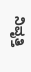ನಿವೃತ್ತಿ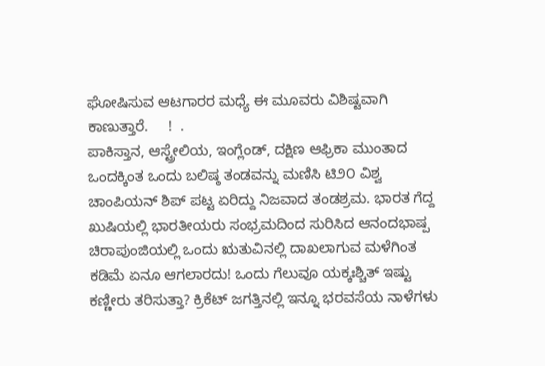ಘೋಷಿಸುವ ಆಟಗಾರರ ಮಧ್ಯೆ ಈ ಮೂವರು ವಿಶಿಷ್ಟವಾಗಿ ಕಾಣುತ್ತಾರೆ.     !  .
ಪಾಕಿಸ್ತಾನ, ಆಸ್ಟ್ರೇಲಿಯ, ಇಂಗ್ಲೆಂಡ್, ದಕ್ಷಿಣ ಆಫ್ರಿಕಾ ಮುಂತಾದ ಒಂದಕ್ಕಿಂತ ಒಂದು ಬಲಿಷ್ಠ ತಂಡವನ್ನು ಮಣಿಸಿ ಟಿ೨೦ ವಿಶ್ವ ಚಾಂಪಿಯನ್ ಶಿಪ್ ಪಟ್ಟ ಏರಿದ್ದು ನಿಜವಾದ ತಂಡಶ್ರಮ. ಭಾರತ ಗೆದ್ದ ಖುಷಿಯಲ್ಲಿ ಭಾರತೀಯರು ಸಂಭ್ರಮದಿಂದ ಸುರಿಸಿದ ಆನಂದಭಾಷ್ಪ ಚಿರಾಪುಂಜಿಯಲ್ಲಿ ಒಂದು ಋತುವಿನಲ್ಲಿ ದಾಖಲಾಗುವ ಮಳೆಗಿಂತ ಕಡಿಮೆ ಏನೂ ಆಗಲಾರದು! ಒಂದು ಗೆಲುವೂ ಯಕ್ಕಃಶ್ಚಿತ್ ಇಷ್ಟು ಕಣ್ಣೀರು ತರಿಸುತ್ತಾ? ಕ್ರಿಕೆಟ್ ಜಗತ್ತಿನಲ್ಲಿ ಇನ್ನೂ ಭರವಸೆಯ ನಾಳೆಗಳು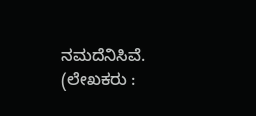ನಮದೆನಿಸಿವೆ.
(ಲೇಖಕರು :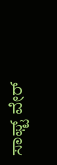ಸಾಫ್ಟ್ ವೇರ್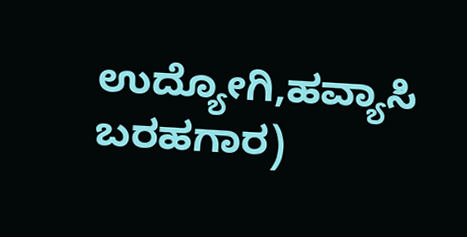ಉದ್ಯೋಗಿ,ಹವ್ಯಾಸಿ ಬರಹಗಾರ)